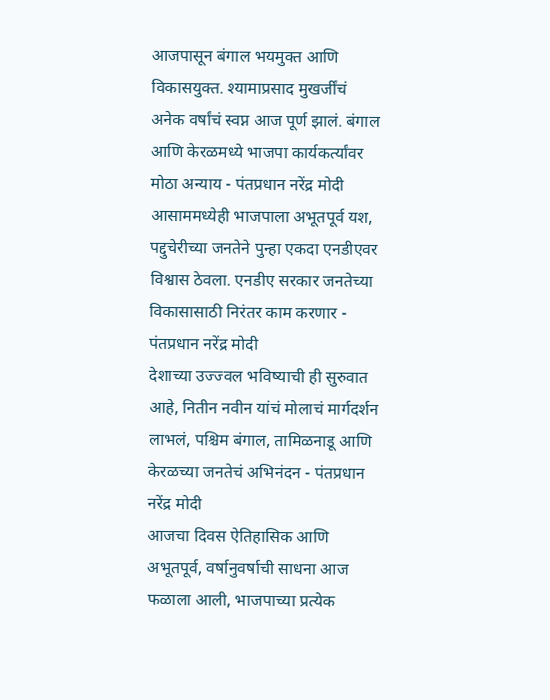आजपासून बंगाल भयमुक्त आणि विकासयुक्त. श्यामाप्रसाद मुखर्जींचं अनेक वर्षांचं स्वप्न आज पूर्ण झालं. बंगाल आणि केरळमध्ये भाजपा कार्यकर्त्यांवर मोठा अन्याय - पंतप्रधान नरेंद्र मोदी
आसाममध्येही भाजपाला अभूतपूर्व यश, पद्दुचेरीच्या जनतेने पुन्हा एकदा एनडीएवर विश्वास ठेवला. एनडीए सरकार जनतेच्या विकासासाठी निरंतर काम करणार - पंतप्रधान नरेंद्र मोदी
देशाच्या उज्ज्वल भविष्याची ही सुरुवात आहे, नितीन नवीन यांचं मोलाचं मार्गदर्शन लाभलं, पश्चिम बंगाल, तामिळनाडू आणि केरळच्या जनतेचं अभिनंदन - पंतप्रधान नरेंद्र मोदी
आजचा दिवस ऐतिहासिक आणि अभूतपूर्व, वर्षानुवर्षाची साधना आज फळाला आली, भाजपाच्या प्रत्येक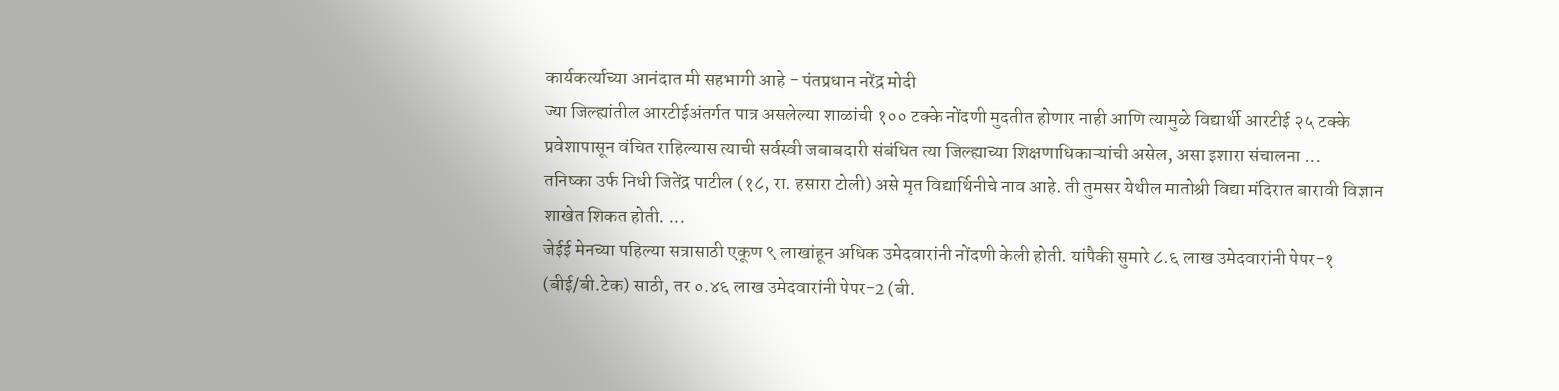कार्यकर्त्याच्या आनंदात मी सहभागी आहे - पंतप्रधान नरेंद्र मोदी
ज्या जिल्ह्यांतील आरटीईअंतर्गत पात्र असलेल्या शाळांची १०० टक्के नोंदणी मुदतीत होणार नाही आणि त्यामुळे विद्यार्थी आरटीई २५ टक्के प्रवेशापासून वंचित राहिल्यास त्याची सर्वस्वी जबाबदारी संबंधित त्या जिल्ह्याच्या शिक्षणाधिकाऱ्यांची असेल, असा इशारा संचालना ...
तनिष्का उर्फ निधी जितेंद्र पाटील (१८, रा. हसारा टोली) असे मृत विद्यार्थिनीचे नाव आहे. ती तुमसर येथील मातोश्री विद्या मंदिरात बारावी विज्ञान शाखेत शिकत होती. ...
जेईई मेनच्या पहिल्या सत्रासाठी एकूण ९ लाखांहून अधिक उमेदवारांनी नोंदणी केली होती. यांपैकी सुमारे ८.६ लाख उमेदवारांनी पेपर-१ (बीई/बी.टेक) साठी, तर ०.४६ लाख उमेदवारांनी पेपर-2 (बी.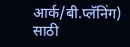आर्क/बी.प्लॅनिंग) साठी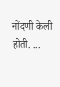नोंदणी केली होती. ...